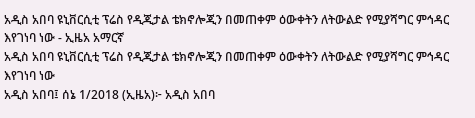አዲስ አበባ ዩኒቨርሲቲ ፕሬስ የዲጂታል ቴክኖሎጂን በመጠቀም ዕውቀትን ለትውልድ የሚያሻግር ምኅዳር እየገነባ ነው - ኢዜአ አማርኛ
አዲስ አበባ ዩኒቨርሲቲ ፕሬስ የዲጂታል ቴክኖሎጂን በመጠቀም ዕውቀትን ለትውልድ የሚያሻግር ምኅዳር እየገነባ ነው
አዲስ አበባ፤ ሰኔ 1/2018 (ኢዜአ)፦ አዲስ አበባ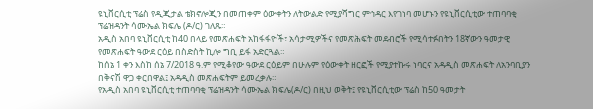ዩኒቨርሲቲ ፕሬስ የዲጂታል ቴክኖሎጂን በመጠቀም ዕውቀትን ለትውልድ የሚያሻግር ምኅዳር እየገነባ መሆኑን የዩኒቨርሲቲው ተጠባባቂ ፕሬዝዳንት ሳሙኤል ክፍሌ (ዶ/ር) ገለጹ።
አዲስ አበባ ዩኒቨርሲቲ ከ40 በላይ የመጽሐፍት አከፋፋዮች፣ አሳታሚዎችና የመጽሕፍት መደብሮች የሚሳተፉበትን 18ኛውን ዓመታዊ የመጽሐፍት ዓውደ ርዕይ በስድስት ኪሎ ግቢ ይፋ አድርጓል።
ከሰኔ 1 ቀን እስከ ሰኔ 7/2018 ዓ.ም የሚቆየው ዓውደ ርዕይም በሁሉም የዕውቀት ዘርፎች የሚያተኩሩ ነባርና አዳዲስ መጽሐፍት ለአንባቢያን በቅናሽ ዋጋ ቀርበዋል፤ አዳዲስ መጽሐፍትም ይመረቃሉ።
የአዲስ አበባ ዩኒቨርሲቲ ተጠባባቂ ፕሬዝዳንት ሳሙኤል ክፍሌ(ዶ/ር) በዚህ ወቅት፤ የዩኒቨርሲቲው ፕሬስ ከ50 ዓመታት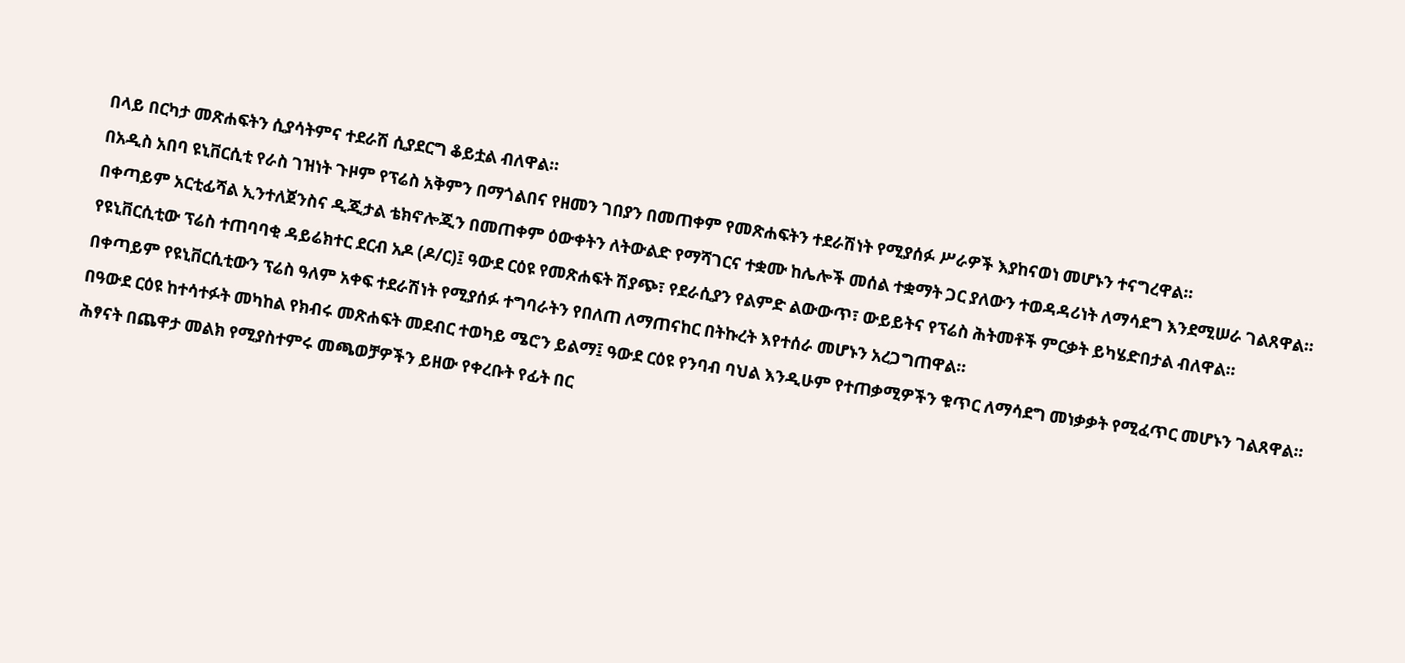በላይ በርካታ መጽሐፍትን ሲያሳትምና ተደራሽ ሲያደርግ ቆይቷል ብለዋል።
በአዲስ አበባ ዩኒቨርሲቲ የራስ ገዝነት ጉዞም የፕሬስ አቅምን በማጎልበና የዘመን ገበያን በመጠቀም የመጽሐፍትን ተደራሽነት የሚያሰፉ ሥራዎች እያከናወነ መሆኑን ተናግረዋል።
በቀጣይም አርቲፊሻል ኢንተለጀንስና ዲጂታል ቴክኖሎጂን በመጠቀም ዕውቀትን ለትውልድ የማሻገርና ተቋሙ ከሌሎች መሰል ተቋማት ጋር ያለውን ተወዳዳሪነት ለማሳደግ እንደሚሠራ ገልጸዋል።
የዩኒቨርሲቲው ፕሬስ ተጠባባቂ ዳይሬክተር ደርብ አዶ (ዶ/ር)፤ ዓውደ ርዕዩ የመጽሐፍት ሽያጭ፣ የደራሲያን የልምድ ልውውጥ፣ ውይይትና የፕሬስ ሕትመቶች ምርቃት ይካሄድበታል ብለዋል።
በቀጣይም የዩኒቨርሲቲውን ፕሬስ ዓለም አቀፍ ተደራሽነት የሚያሰፉ ተግባራትን የበለጠ ለማጠናከር በትኩረት እየተሰራ መሆኑን አረጋግጠዋል።
በዓውደ ርዕዩ ከተሳተፉት መካከል የክብሩ መጽሐፍት መደብር ተወካይ ሜሮን ይልማ፤ ዓውደ ርዕዩ የንባብ ባህል እንዲሁም የተጠቃሚዎችን ቁጥር ለማሳደግ መነቃቃት የሚፈጥር መሆኑን ገልጸዋል።
ሕፃናት በጨዋታ መልክ የሚያስተምሩ መጫወቻዎችን ይዘው የቀረቡት የፊት በር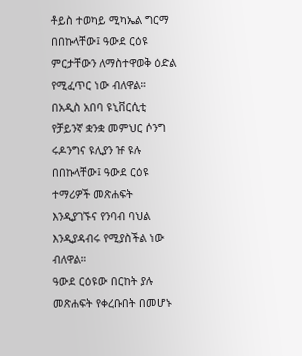ቶይስ ተወካይ ሚካኤል ግርማ በበኩላቸው፤ ዓውደ ርዕዩ ምርታቸውን ለማስተዋወቅ ዕድል የሚፈጥር ነው ብለዋል።
በአዲስ አበባ ዩኒቨርሲቲ የቻይንኛ ቋንቋ መምህር ሶንግ ሩዶንግና ዩሊያን ዡ ዩሉ በበኩላቸው፤ ዓውደ ርዕዩ ተማሪዎች መጽሐፍት እንዲያገኙና የንባብ ባህል እንዲያዳብሩ የሚያስችል ነው ብለዋል።
ዓውደ ርዕዩው በርከት ያሉ መጽሐፍት የቀረቡበት በመሆኑ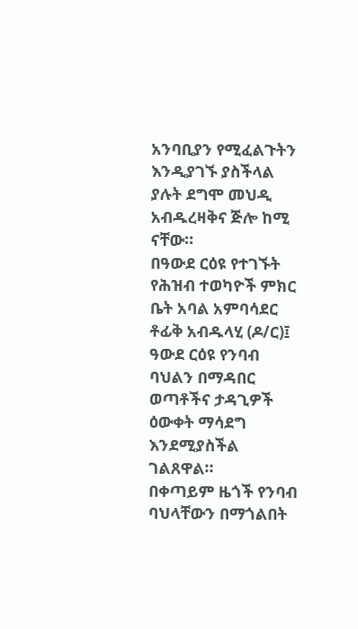አንባቢያን የሚፈልጉትን እንዲያገኙ ያስችላል ያሉት ደግሞ መህዲ አብዱረዛቅና ጅሎ ከሚ ናቸው።
በዓውደ ርዕዩ የተገኙት የሕዝብ ተወካዮች ምክር ቤት አባል አምባሳደር ቶፊቅ አብዱላሂ (ዶ/ር)፤ ዓውደ ርዕዩ የንባብ ባህልን በማዳበር ወጣቶችና ታዳጊዎች ዕውቀት ማሳደግ እንደሚያስችል ገልጸዋል።
በቀጣይም ዜጎች የንባብ ባህላቸውን በማጎልበት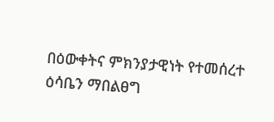በዕውቀትና ምክንያታዊነት የተመሰረተ ዕሳቤን ማበልፀግ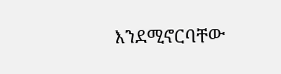እንደሚኖርባቸው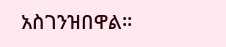አስገንዝበዋል።